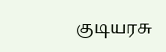குடியரசு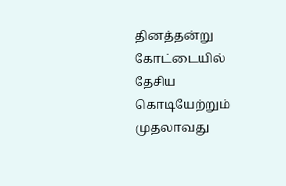தினத்தன்று கோட்டையில் தேசிய கொடியேற்றும் முதலாவது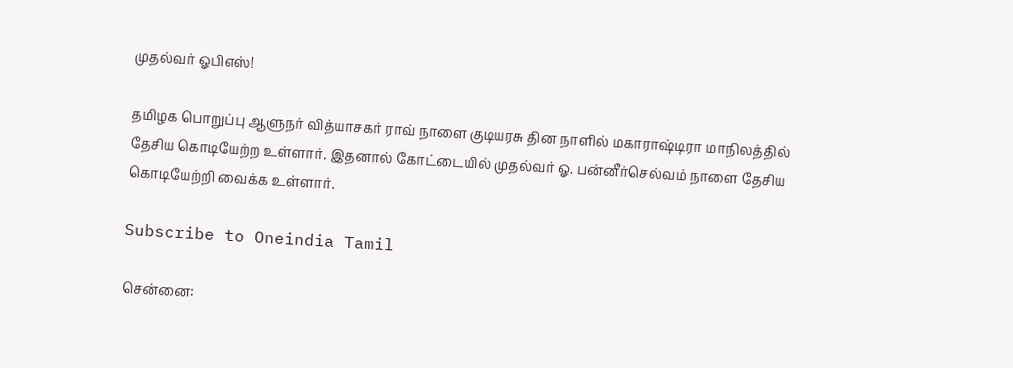முதல்வர் ஓபிஎஸ்!

தமிழக பொறுப்பு ஆளுநர் வித்யாசகர் ராவ் நாளை குடியரசு தின நாளில் மகாராஷ்டிரா மாநிலத்தில் தேசிய கொடியேற்ற உள்ளார். இதனால் கோட்டையில் முதல்வர் ஓ. பன்னீர்செல்வம் நாளை தேசிய கொடியேற்றி வைக்க உள்ளார்.

Subscribe to Oneindia Tamil

சென்னை: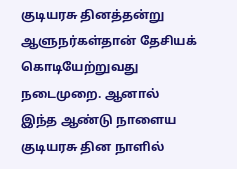குடியரசு தினத்தன்று ஆளுநர்கள்தான் தேசியக் கொடியேற்றுவது நடைமுறை. ஆனால் இந்த ஆண்டு நாளைய குடியரசு தின நாளில்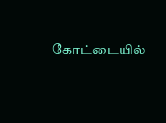கோட்டையில்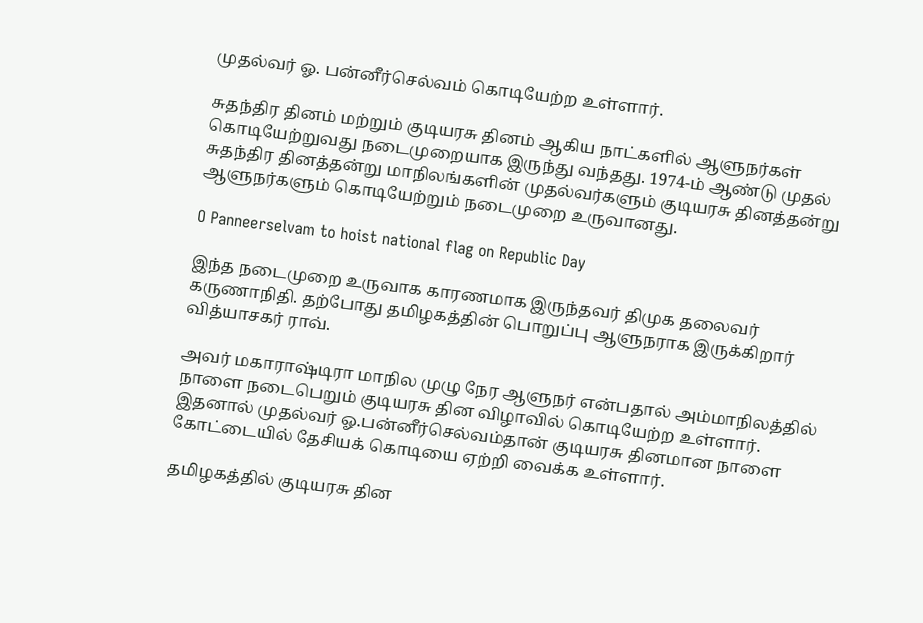முதல்வர் ஓ. பன்னீர்செல்வம் கொடியேற்ற உள்ளார்.

சுதந்திர தினம் மற்றும் குடியரசு தினம் ஆகிய நாட்களில் ஆளுநர்கள் கொடியேற்றுவது நடைமுறையாக இருந்து வந்தது. 1974-ம் ஆண்டு முதல் சுதந்திர தினத்தன்று மாநிலங்களின் முதல்வர்களும் குடியரசு தினத்தன்று ஆளுநர்களும் கொடியேற்றும் நடைமுறை உருவானது.

O Panneerselvam to hoist national flag on Republic Day

இந்த நடைமுறை உருவாக காரணமாக இருந்தவர் திமுக தலைவர் கருணாநிதி. தற்போது தமிழகத்தின் பொறுப்பு ஆளுநராக இருக்கிறார் வித்யாசகர் ராவ்.

அவர் மகாராஷ்டிரா மாநில முழு நேர ஆளுநர் என்பதால் அம்மாநிலத்தில் நாளை நடைபெறும் குடியரசு தின விழாவில் கொடியேற்ற உள்ளார். இதனால் முதல்வர் ஓ.பன்னீர்செல்வம்தான் குடியரசு தினமான நாளை கோட்டையில் தேசியக் கொடியை ஏற்றி வைக்க உள்ளார்.

தமிழகத்தில் குடியரசு தின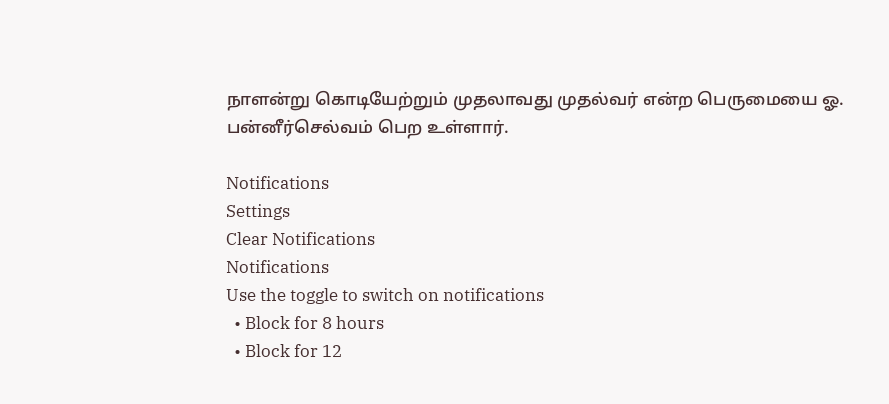நாளன்று கொடியேற்றும் முதலாவது முதல்வர் என்ற பெருமையை ஓ. பன்னீர்செல்வம் பெற உள்ளார்.

Notifications
Settings
Clear Notifications
Notifications
Use the toggle to switch on notifications
  • Block for 8 hours
  • Block for 12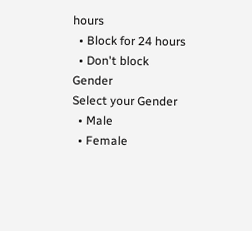hours
  • Block for 24 hours
  • Don't block
Gender
Select your Gender
  • Male
  • Female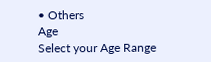• Others
Age
Select your Age Range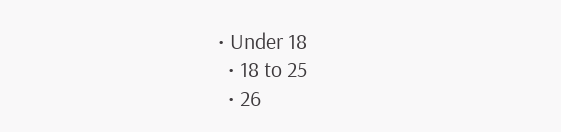• Under 18
  • 18 to 25
  • 26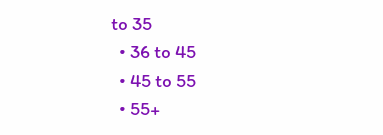to 35
  • 36 to 45
  • 45 to 55
  • 55+